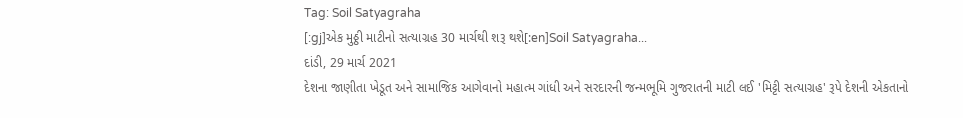Tag: Soil Satyagraha
[:gj]એક મુઠ્ઠી માટીનો સત્યાગ્રહ 30 માર્ચથી શરૂ થશે[:en]Soil Satyagraha...
દાંડી, 29 માર્ચ 2021
દેશના જાણીતા ખેડૂત અને સામાજિક આગેવાનો મહાત્મ ગાંધી અને સરદારની જન્મભૂમિ ગુજરાતની માટી લઈ 'મિટ્ટી સત્યાગ્રહ' રૂપે દેશની એકતાનો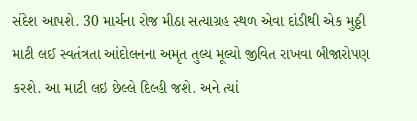સંદેશ આપશે. 30 માર્ચના રોજ મીઠા સત્યાગ્રહ સ્થળ એવા દાંડીથી એક મુઠ્ઠી માટી લઈ સ્વતંત્રતા આંદોલનના અમૃત તુલ્ય મૂલ્યો જીવિત રાખવા બીજારોપણ કરશે. આ માટી લઇ છેલ્લે દિલ્હી જશે. અને ત્યાં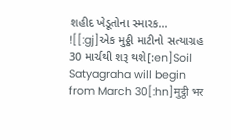શહીદ ખેડૂતોના સ્મારક...
![[:gj]એક મુઠ્ઠી માટીનો સત્યાગ્રહ 30 માર્ચથી શરૂ થશે[:en]Soil Satyagraha will begin from March 30[:hn]मुट्ठी भर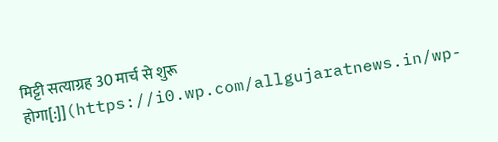मिट्टी सत्याग्रह 30 मार्च से शुरू होगा[:]](https://i0.wp.com/allgujaratnews.in/wp-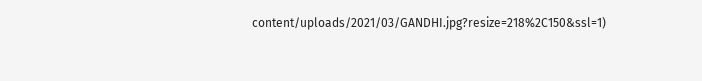content/uploads/2021/03/GANDHI.jpg?resize=218%2C150&ssl=1)